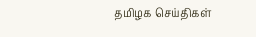தமிழக செய்திகள்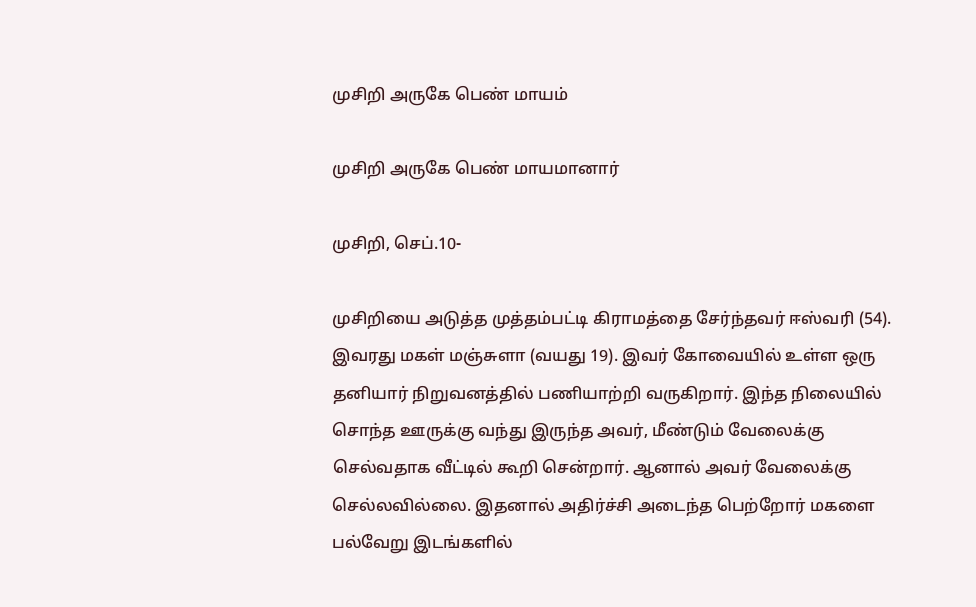முசிறி அருகே பெண் மாயம்

முசிறி அருகே பெண் மாயமானார்

முசிறி, செப்.10-

முசிறியை அடுத்த முத்தம்பட்டி கிராமத்தை சேர்ந்தவர் ஈஸ்வரி (54). இவரது மகள் மஞ்சுளா (வயது 19). இவர் கோவையில் உள்ள ஒரு தனியார் நிறுவனத்தில் பணியாற்றி வருகிறார். இந்த நிலையில் சொந்த ஊருக்கு வந்து இருந்த அவர், மீண்டும் வேலைக்கு செல்வதாக வீட்டில் கூறி சென்றார். ஆனால் அவர் வேலைக்கு செல்லவில்லை. இதனால் அதிர்ச்சி அடைந்த பெற்றோர் மகளை பல்வேறு இடங்களில்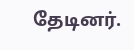தேடினர்.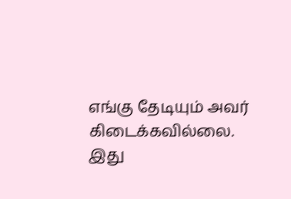எங்கு தேடியும் அவர் கிடைக்கவில்லை. இது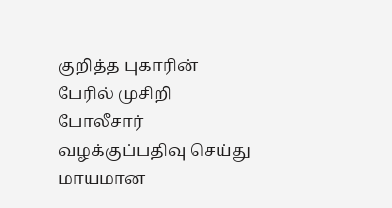குறித்த புகாரின் பேரில் முசிறி போலீசார் வழக்குப்பதிவு செய்து மாயமான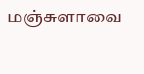மஞ்சுளாவை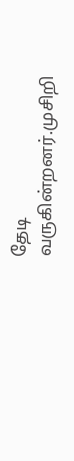தேடி வருகின்றனர்.முசிறி